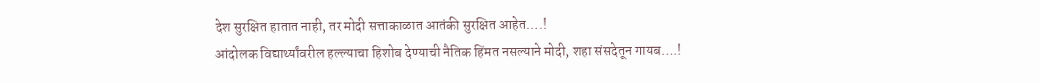देश सुरक्षित हातात नाही, तर मोदी सत्ताकाळात आतंकी सुरक्षित आहेत….!
आंदोलक विद्यार्थ्यांवरील हल्ल्याचा हिशोब देण्याची नैतिक हिंमत नसल्याने मोदी, शहा संसदेतून गायब….!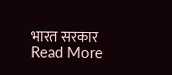भारत सरकार
Read More